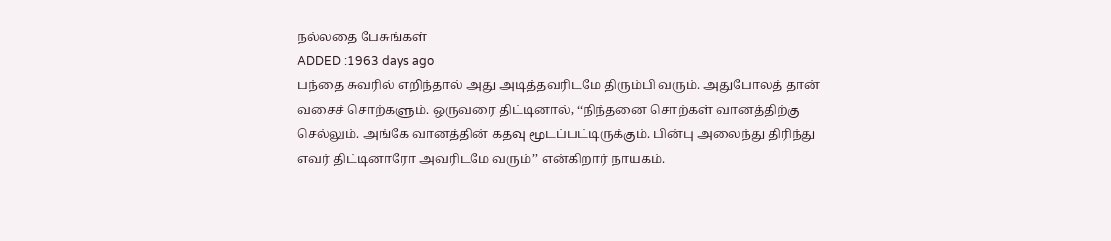நல்லதை பேசுங்கள்
ADDED :1963 days ago
பந்தை சுவரில் எறிந்தால் அது அடித்தவரிடமே திரும்பி வரும். அதுபோலத் தான் வசைச் சொற்களும். ஒருவரை திட்டினால், ‘‘நிந்தனை சொற்கள் வானத்திற்கு செல்லும். அங்கே வானத்தின் கதவு மூடப்பட்டிருக்கும். பின்பு அலைந்து திரிந்து எவர் திட்டினாரோ அவரிடமே வரும்’’ என்கிறார் நாயகம்.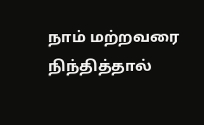நாம் மற்றவரை நிந்தித்தால்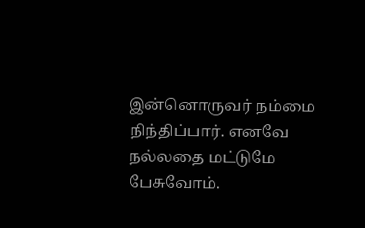இன்னொருவர் நம்மை நிந்திப்பார். எனவே நல்லதை மட்டுமே பேசுவோம்.